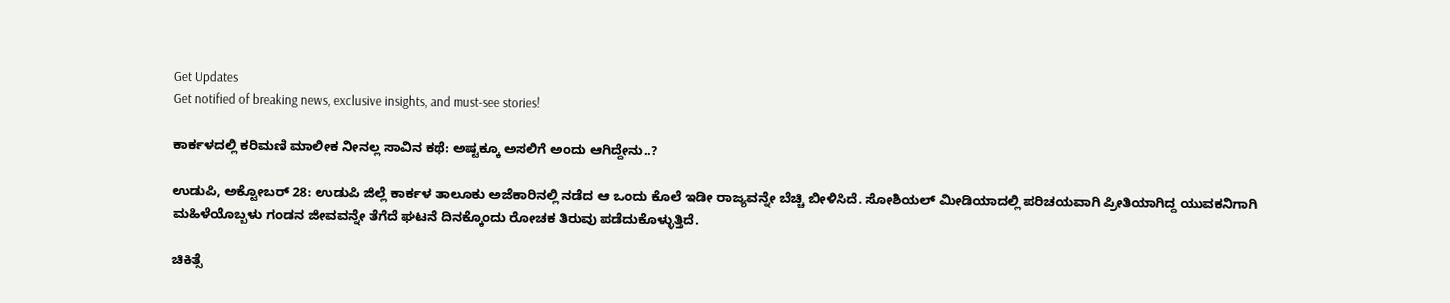Get Updates
Get notified of breaking news, exclusive insights, and must-see stories!

ಕಾರ್ಕಳದಲ್ಲಿ ಕರಿಮಣಿ ಮಾಲೀಕ ನೀನಲ್ಲ ಸಾವಿನ ಕಥೆ: ಅಷ್ಟಕ್ಕೂ ಅಸಲಿಗೆ ಅಂದು ಆಗಿದ್ದೇನು..?

ಉಡುಪಿ, ಅಕ್ಟೋಬರ್‌ 28: ಉಡುಪಿ ಜಿಲ್ಲೆ ಕಾರ್ಕಳ ತಾಲೂಕು ಅಜೆಕಾರಿನಲ್ಲಿ ನಡೆದ ಆ ಒಂದು ಕೊಲೆ ಇಡೀ ರಾಜ್ಯವನ್ನೇ ಬೆಚ್ಚಿ ಬೀಳಿಸಿದೆ. ಸೋಶಿಯಲ್‌ ಮೀಡಿಯಾದಲ್ಲಿ ಪರಿಚಯವಾಗಿ ಪ್ರೀತಿಯಾಗಿದ್ದ ಯುವಕನಿಗಾಗಿ ಮಹಿಳೆಯೊಬ್ಬಳು ಗಂಡನ ಜೀವವನ್ನೇ ತೆಗೆದೆ ಘಟನೆ ದಿನಕ್ಕೊಂದು ರೋಚಕ ತಿರುವು ಪಡೆದುಕೊಳ್ಳುತ್ತಿದೆ.

ಚಿಕಿತ್ಸೆ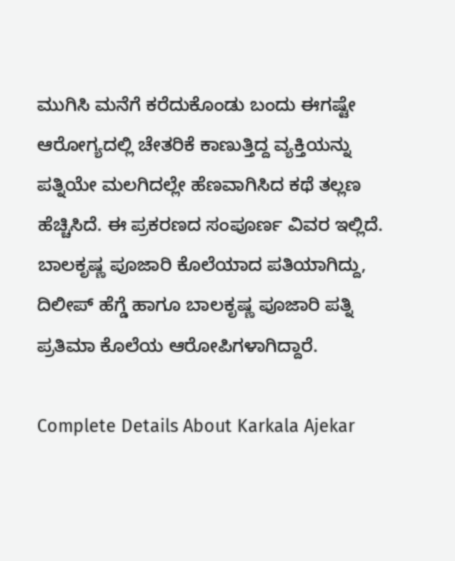ಮುಗಿಸಿ ಮನೆಗೆ ಕರೆದುಕೊಂಡು ಬಂದು ಈಗಷ್ಟೇ ಆರೋಗ್ಯದಲ್ಲಿ ಚೇತರಿಕೆ ಕಾಣುತ್ತಿದ್ದ ವ್ಯಕ್ತಿಯನ್ನು ಪತ್ನಿಯೇ ಮಲಗಿದಲ್ಲೇ ಹೆಣವಾಗಿಸಿದ ಕಥೆ ತಲ್ಲಣ ಹೆಚ್ಚಿಸಿದೆ. ಈ ಪ್ರಕರಣದ ಸಂಪೂರ್ಣ ವಿವರ ಇಲ್ಲಿದೆ. ಬಾಲಕೃಷ್ಣ ಪೂಜಾರಿ ಕೊಲೆಯಾದ ಪತಿಯಾಗಿದ್ದು, ದಿಲೀಪ್‌ ಹೆಗ್ಡೆ ಹಾಗೂ ಬಾಲಕೃಷ್ಣ ಪೂಜಾರಿ ಪತ್ನಿ ಪ್ರತಿಮಾ ಕೊಲೆಯ ಆರೋಪಿಗಳಾಗಿದ್ದಾರೆ.

Complete Details About Karkala Ajekar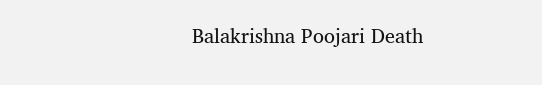Balakrishna Poojari Death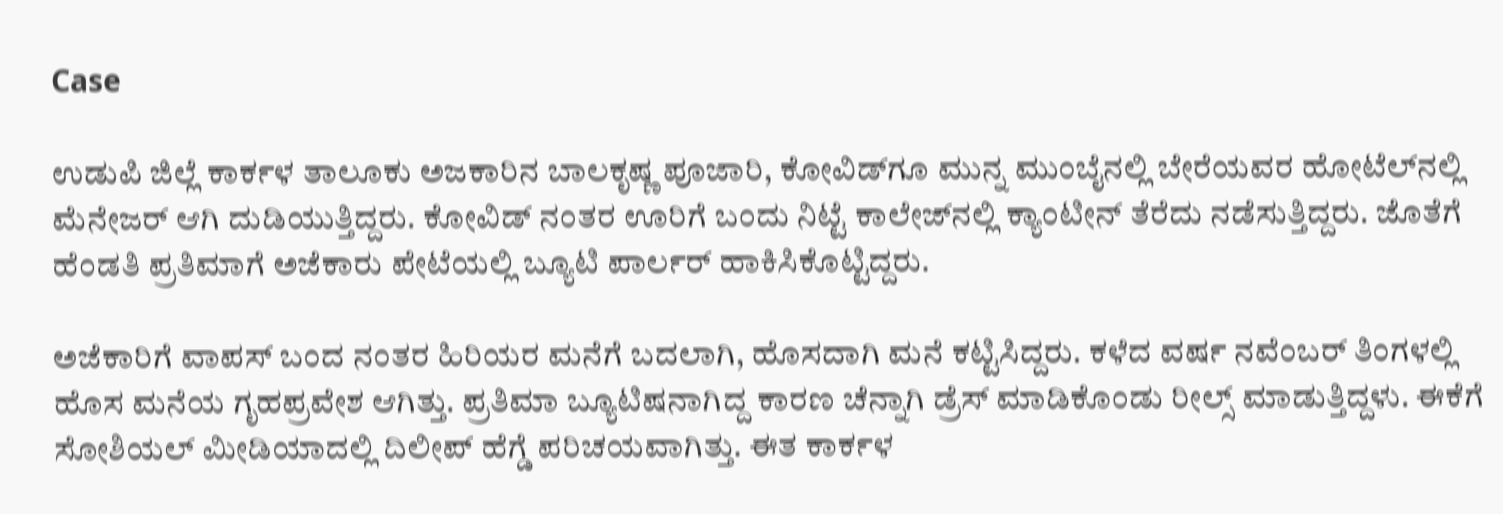Case

ಉಡುಪಿ ಜಿಲ್ಲೆ ಕಾರ್ಕಳ ತಾಲೂಕು ಅಜಕಾರಿನ ಬಾಲಕೃಷ್ಣ ಪೂಜಾರಿ, ಕೋವಿಡ್‌ಗೂ ಮುನ್ನ ಮುಂಬೈನಲ್ಲಿ ಬೇರೆಯವರ ಹೋಟೆಲ್‌ನಲ್ಲಿ ಮೆನೇಜರ್ ಆಗಿ ದುಡಿಯುತ್ತಿದ್ದರು. ಕೋವಿಡ್ ನಂತರ ಊರಿಗೆ ಬಂದು ನಿಟ್ಟೆ ಕಾಲೇಜ್‌ನಲ್ಲಿ ಕ್ಯಾಂಟೀನ್ ತೆರೆದು ನಡೆಸುತ್ತಿದ್ದರು. ಜೊತೆಗೆ ಹೆಂಡತಿ ಪ್ರತಿಮಾಗೆ ಅಜೆಕಾರು ಪೇಟೆಯಲ್ಲಿ ಬ್ಯೂಟಿ ಪಾರ್ಲರ್ ಹಾಕಿಸಿಕೊಟ್ಟಿದ್ದರು.

ಅಜೆಕಾರಿಗೆ ವಾಪಸ್ ಬಂದ ನಂತರ ಹಿರಿಯರ ಮನೆಗೆ ಬದಲಾಗಿ, ಹೊಸದಾಗಿ ಮನೆ ಕಟ್ಟಿಸಿದ್ದರು. ಕಳೆದ ವರ್ಷ ನವೆಂಬರ್ ತಿಂಗಳಲ್ಲಿ ಹೊಸ ಮನೆಯ ಗೃಹಪ್ರವೇಶ ಆಗಿತ್ತು. ಪ್ರತಿಮಾ ಬ್ಯೂಟಿಷನಾಗಿದ್ದ ಕಾರಣ ಚೆನ್ನಾಗಿ ಡ್ರೆಸ್‌ ಮಾಡಿಕೊಂಡು ರೀಲ್ಸ್‌ ಮಾಡುತ್ತಿದ್ದಳು. ಈಕೆಗೆ ಸೋಶಿಯಲ್‌ ಮೀಡಿಯಾದಲ್ಲಿ ದಿಲೀಪ್ ಹೆಗ್ಡೆ ಪರಿಚಯವಾಗಿತ್ತು. ಈತ ಕಾರ್ಕಳ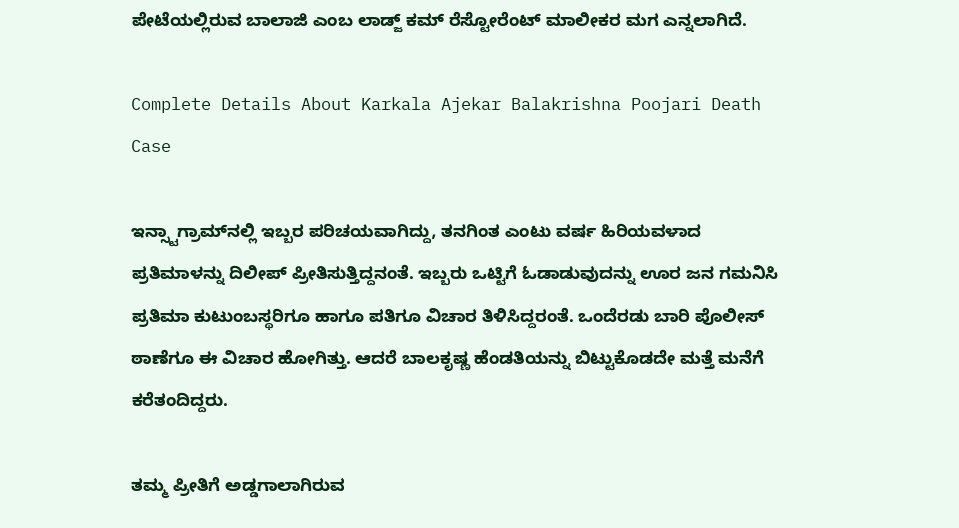ಪೇಟೆಯಲ್ಲಿರುವ ಬಾಲಾಜಿ ಎಂಬ ಲಾಡ್ಜ್ ಕಮ್ ರೆಸ್ಟೋರೆಂಟ್ ಮಾಲೀಕರ ಮಗ ಎನ್ನಲಾಗಿದೆ.

Complete Details About Karkala Ajekar Balakrishna Poojari Death Case

ಇನ್ಸ್ಟಾಗ್ರಾಮ್‌ನಲ್ಲಿ ಇಬ್ಬರ ಪರಿಚಯವಾಗಿದ್ದು, ತನಗಿಂತ ಎಂಟು ವರ್ಷ ಹಿರಿಯವಳಾದ ಪ್ರತಿಮಾಳನ್ನು ದಿಲೀಪ್ ಪ್ರೀತಿಸುತ್ತಿದ್ದನಂತೆ. ಇಬ್ಬರು ಒಟ್ಟಿಗೆ ಓಡಾಡುವುದನ್ನು ಊರ ಜನ ಗಮನಿಸಿ ಪ್ರತಿಮಾ ಕುಟುಂಬಸ್ಥರಿಗೂ ಹಾಗೂ ಪತಿಗೂ ವಿಚಾರ ತಿಳಿಸಿದ್ದರಂತೆ. ಒಂದೆರಡು ಬಾರಿ ಪೊಲೀಸ್ ಠಾಣೆಗೂ ಈ ವಿಚಾರ ಹೋಗಿತ್ತು. ಆದರೆ ಬಾಲಕೃಷ್ಣ ಹೆಂಡತಿಯನ್ನು ಬಿಟ್ಟುಕೊಡದೇ ಮತ್ತೆ ಮನೆಗೆ ಕರೆತಂದಿದ್ದರು.

ತಮ್ಮ ಪ್ರೀತಿಗೆ ಅಡ್ಡಗಾಲಾಗಿರುವ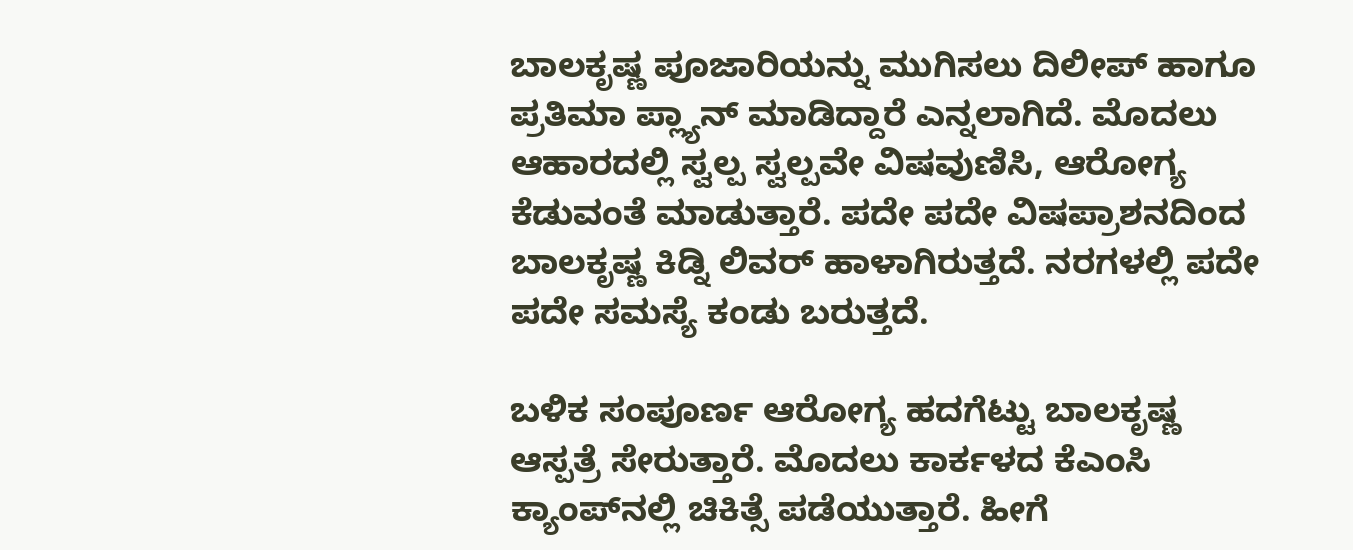ಬಾಲಕೃಷ್ಣ ಪೂಜಾರಿಯನ್ನು ಮುಗಿಸಲು ದಿಲೀಪ್ ಹಾಗೂ ಪ್ರತಿಮಾ ಪ್ಲ್ಯಾನ್‌ ಮಾಡಿದ್ದಾರೆ ಎನ್ನಲಾಗಿದೆ. ಮೊದಲು ಆಹಾರದಲ್ಲಿ ಸ್ವಲ್ಪ ಸ್ವಲ್ಪವೇ ವಿಷವುಣಿಸಿ, ಆರೋಗ್ಯ ಕೆಡುವಂತೆ ಮಾಡುತ್ತಾರೆ. ಪದೇ ಪದೇ ವಿಷಪ್ರಾಶನದಿಂದ ಬಾಲಕೃಷ್ಣ ಕಿಡ್ನಿ ಲಿವರ್ ಹಾಳಾಗಿರುತ್ತದೆ. ನರಗಳಲ್ಲಿ ಪದೇ ಪದೇ ಸಮಸ್ಯೆ ಕಂಡು ಬರುತ್ತದೆ.

ಬಳಿಕ ಸಂಪೂರ್ಣ ಆರೋಗ್ಯ ಹದಗೆಟ್ಟು ಬಾಲಕೃಷ್ಣ ಆಸ್ಪತ್ರೆ ಸೇರುತ್ತಾರೆ. ಮೊದಲು ಕಾರ್ಕಳದ ಕೆಎಂಸಿ ಕ್ಯಾಂಪ್‌ನಲ್ಲಿ ಚಿಕಿತ್ಸೆ ಪಡೆಯುತ್ತಾರೆ. ಹೀಗೆ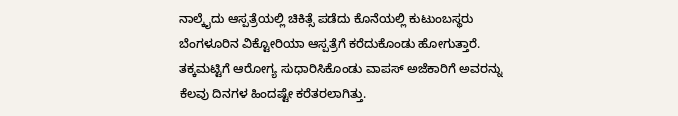ನಾಲ್ಕೈದು ಆಸ್ಪತ್ರೆಯಲ್ಲಿ ಚಿಕಿತ್ಸೆ ಪಡೆದು ಕೊನೆಯಲ್ಲಿ ಕುಟುಂಬಸ್ಥರು ಬೆಂಗಳೂರಿನ ವಿಕ್ಟೋರಿಯಾ ಆಸ್ಪತ್ರೆಗೆ ಕರೆದುಕೊಂಡು ಹೋಗುತ್ತಾರೆ. ತಕ್ಕಮಟ್ಟಿಗೆ ಆರೋಗ್ಯ ಸುಧಾರಿಸಿಕೊಂಡು ವಾಪಸ್‌ ಅಜೆಕಾರಿಗೆ ಅವರನ್ನು ಕೆಲವು ದಿನಗಳ ಹಿಂದಷ್ಟೇ ಕರೆತರಲಾಗಿತ್ತು.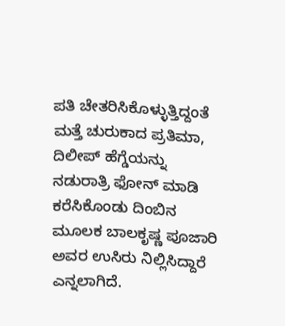ಪತಿ ಚೇತರಿಸಿಕೊಳ್ಳುತ್ತಿದ್ದಂತೆ ಮತ್ತೆ ಚುರುಕಾದ ಪ್ರತಿಮಾ, ದಿಲೀಪ್ ಹೆಗ್ಡೆಯನ್ನು ನಡುರಾತ್ರಿ ಫೋನ್ ಮಾಡಿ ಕರೆಸಿಕೊಂಡು ದಿಂಬಿನ ಮೂಲಕ ಬಾಲಕೃಷ್ಣ ಪೂಜಾರಿ ಅವರ ಉಸಿರು ನಿಲ್ಲಿಸಿದ್ದಾರೆ ಎನ್ನಲಾಗಿದೆ.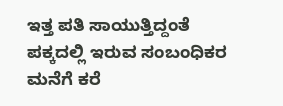ಇತ್ತ ಪತಿ ಸಾಯುತ್ತಿದ್ದಂತೆ ಪಕ್ಕದಲ್ಲಿ ಇರುವ ಸಂಬಂಧಿಕರ ಮನೆಗೆ ಕರೆ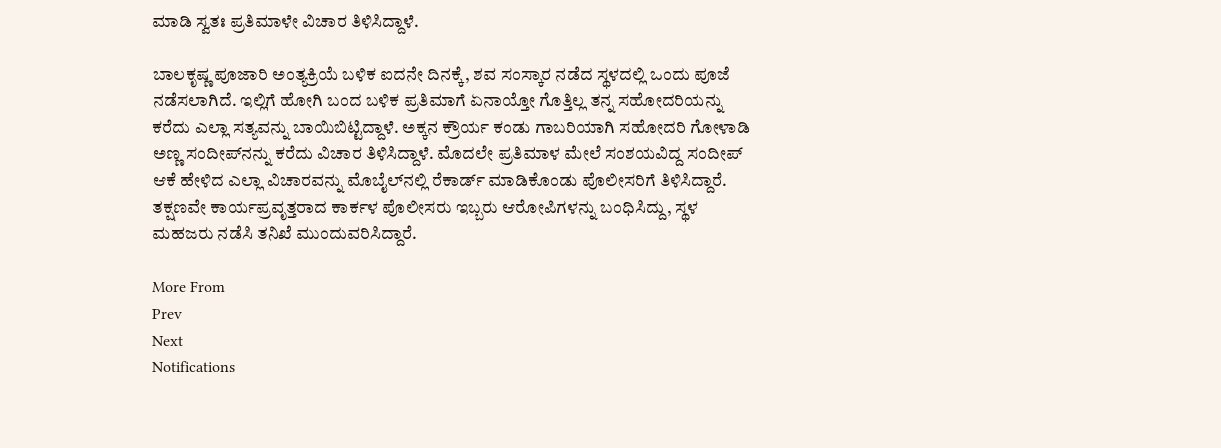ಮಾಡಿ ಸ್ವತಃ ಪ್ರತಿಮಾಳೇ ವಿಚಾರ ತಿಳಿಸಿದ್ದಾಳೆ.

ಬಾಲಕೃಷ್ಣ ಪೂಜಾರಿ ಅಂತ್ಯಕ್ರಿಯೆ ಬಳಿಕ ಐದನೇ ದಿನಕ್ಕೆ, ಶವ ಸಂಸ್ಕಾರ ನಡೆದ ಸ್ಥಳದಲ್ಲಿ ಒಂದು ಪೂಜೆ ನಡೆಸಲಾಗಿದೆ. ಇಲ್ಲಿಗೆ ಹೋಗಿ ಬಂದ ಬಳಿಕ ಪ್ರತಿಮಾಗೆ ಏನಾಯ್ತೋ ಗೊತ್ತಿಲ್ಲ ತನ್ನ ಸಹೋದರಿಯನ್ನು ಕರೆದು ಎಲ್ಲಾ ಸತ್ಯವನ್ನು ಬಾಯಿಬಿಟ್ಟಿದ್ದಾಳೆ. ಅಕ್ಕನ ಕ್ರೌರ್ಯ ಕಂಡು ಗಾಬರಿಯಾಗಿ ಸಹೋದರಿ ಗೋಳಾಡಿ ಅಣ್ಣ ಸಂದೀಪ್‌ನನ್ನು ಕರೆದು ವಿಚಾರ ತಿಳಿಸಿದ್ದಾಳೆ. ಮೊದಲೇ ಪ್ರತಿಮಾಳ ಮೇಲೆ ಸಂಶಯವಿದ್ದ ಸಂದೀಪ್ ಆಕೆ ಹೇಳಿದ ಎಲ್ಲಾ ವಿಚಾರವನ್ನು ಮೊಬೈಲ್‌ನಲ್ಲಿ ರೆಕಾರ್ಡ್ ಮಾಡಿಕೊಂಡು ಪೊಲೀಸರಿಗೆ ತಿಳಿಸಿದ್ದಾರೆ. ತಕ್ಷಣವೇ ಕಾರ್ಯಪ್ರವೃತ್ತರಾದ ಕಾರ್ಕಳ ಪೊಲೀಸರು ಇಬ್ಬರು ಆರೋಪಿಗಳನ್ನು ಬಂಧಿಸಿದ್ದು, ಸ್ಥಳ ಮಹಜರು ನಡೆಸಿ ತನಿಖೆ ಮುಂದುವರಿಸಿದ್ದಾರೆ.

More From
Prev
Next
Notifications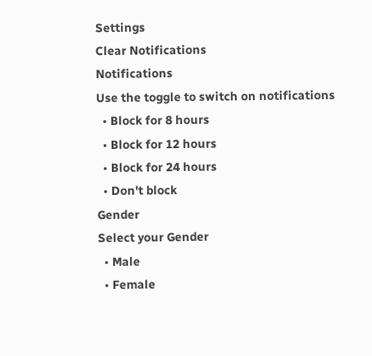Settings
Clear Notifications
Notifications
Use the toggle to switch on notifications
  • Block for 8 hours
  • Block for 12 hours
  • Block for 24 hours
  • Don't block
Gender
Select your Gender
  • Male
  • Female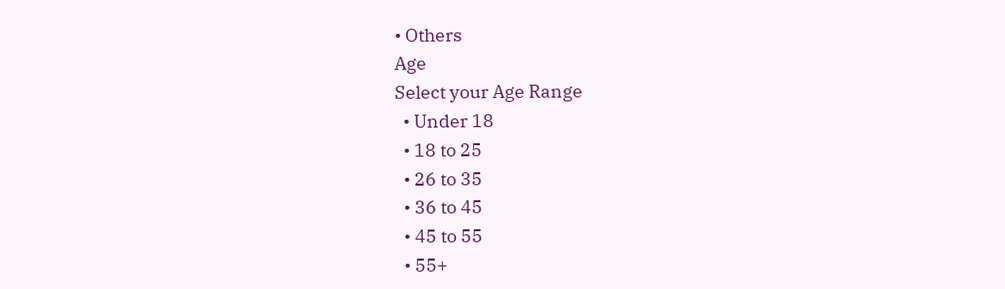• Others
Age
Select your Age Range
  • Under 18
  • 18 to 25
  • 26 to 35
  • 36 to 45
  • 45 to 55
  • 55+